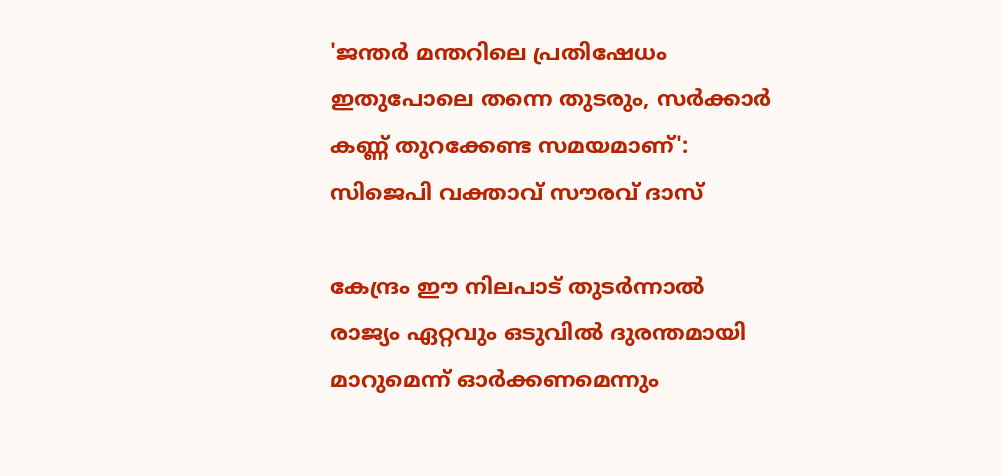'ജന്തർ മന്തറിലെ പ്രതിഷേധം ഇതുപോലെ തന്നെ തുടരും, സർക്കാർ കണ്ണ് തുറക്കേണ്ട സമയമാണ്': സിജെപി വക്താവ് സൗരവ് ദാസ്

കേന്ദ്രം ഈ നിലപാട് തുടര്‍ന്നാല്‍ രാജ്യം ഏറ്റവും ഒടുവില്‍ ദുരന്തമായി മാറുമെന്ന് ഓര്‍ക്കണമെന്നും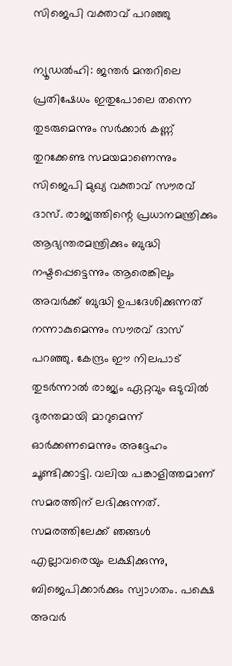സിജെപി വക്താവ് പറഞ്ഞു

ന്യൂഡൽഹി: ജന്തര്‍ മന്തറിലെ പ്രതിഷേധം ഇതുപോലെ തന്നെ തുടരുമെന്നും സര്‍ക്കാര്‍ കണ്ണ് തുറക്കേണ്ട സമയമാണെന്നും സിജെപി മുഖ്യ വക്താവ് സൗരവ് ദാസ്. രാജ്യത്തിന്റെ പ്രധാനമന്ത്രിക്കും ആഭ്യന്തരമന്ത്രിക്കും ബുദ്ധി നഷ്ടപ്പെട്ടെന്നും ആരെങ്കിലും അവര്‍ക്ക് ബുദ്ധി ഉപദേശിക്കുന്നത് നന്നാകുമെന്നും സൗരവ് ദാസ് പറഞ്ഞു. കേന്ദ്രം ഈ നിലപാട് തുടര്‍ന്നാല്‍ രാജ്യം ഏറ്റവും ഒടുവില്‍ ദുരന്തമായി മാറുമെന്ന് ഓര്‍ക്കണമെന്നും അദ്ദേഹം ചൂണ്ടിക്കാട്ടി. വലിയ പങ്കാളിത്തമാണ് സമരത്തിന് ലഭിക്കുന്നത്. സമരത്തിലേക്ക് ഞങ്ങള്‍ എല്ലാവരെയും ലക്ഷിക്കുന്നു, ബിജെപിക്കാര്‍ക്കും സ്വാഗതം. പക്ഷെ അവര്‍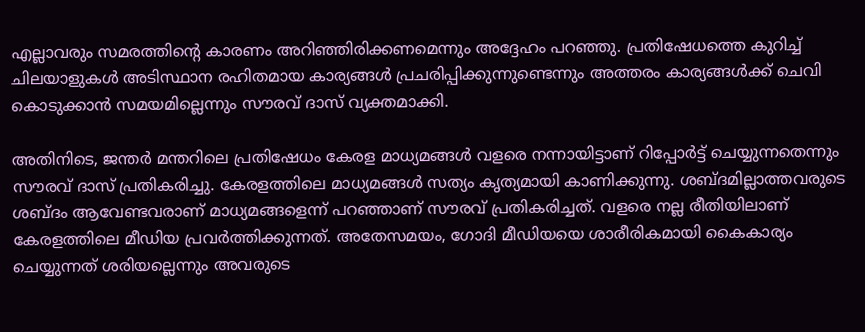എല്ലാവരും സമരത്തിന്റെ കാരണം അറിഞ്ഞിരിക്കണമെന്നും അദ്ദേഹം പറഞ്ഞു. പ്രതിഷേധത്തെ കുറിച്ച് ചിലയാളുകള്‍ അടിസ്ഥാന രഹിതമായ കാര്യങ്ങള്‍ പ്രചരിപ്പിക്കുന്നുണ്ടെന്നും അത്തരം കാര്യങ്ങള്‍ക്ക് ചെവി കൊടുക്കാന്‍ സമയമില്ലെന്നും സൗരവ് ദാസ് വ്യക്തമാക്കി.

അതിനിടെ, ജന്തര്‍ മന്തറിലെ പ്രതിഷേധം കേരള മാധ്യമങ്ങള്‍ വളരെ നന്നായിട്ടാണ് റിപ്പോര്‍ട്ട് ചെയ്യുന്നതെന്നും സൗരവ് ദാസ് പ്രതികരിച്ചു. കേരളത്തിലെ മാധ്യമങ്ങള്‍ സത്യം കൃത്യമായി കാണിക്കുന്നു. ശബ്ദമില്ലാത്തവരുടെ ശബ്ദം ആവേണ്ടവരാണ് മാധ്യമങ്ങളെന്ന് പറഞ്ഞാണ് സൗരവ് പ്രതികരിച്ചത്. വളരെ നല്ല രീതിയിലാണ് കേരളത്തിലെ മീഡിയ പ്രവര്‍ത്തിക്കുന്നത്. അതേസമയം, ഗോദി മീഡിയയെ ശാരീരികമായി കൈകാര്യം ചെയ്യുന്നത് ശരിയല്ലെന്നും അവരുടെ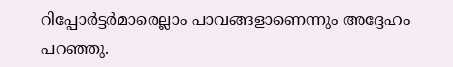റിപ്പോര്‍ട്ടര്‍മാരെല്ലാം പാവങ്ങളാണെന്നും അദ്ദേഹം പറഞ്ഞു.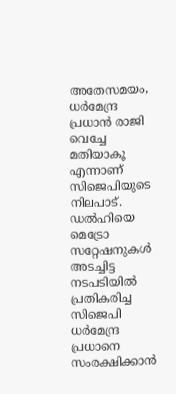അതേസമയം, ധര്‍മേന്ദ്ര പ്രധാന്‍ രാജി വെച്ചേ മതിയാകൂ എന്നാണ് സിജെപിയുടെ നിലപാട്. ഡൽഹിയെ മെട്രോ സറ്റേഷനുകള്‍ അടച്ചിട്ട നടപടിയില്‍ പ്രതികരിച്ച സിജെപി ധര്‍മേന്ദ്ര പ്രധാനെ സംരക്ഷിക്കാന്‍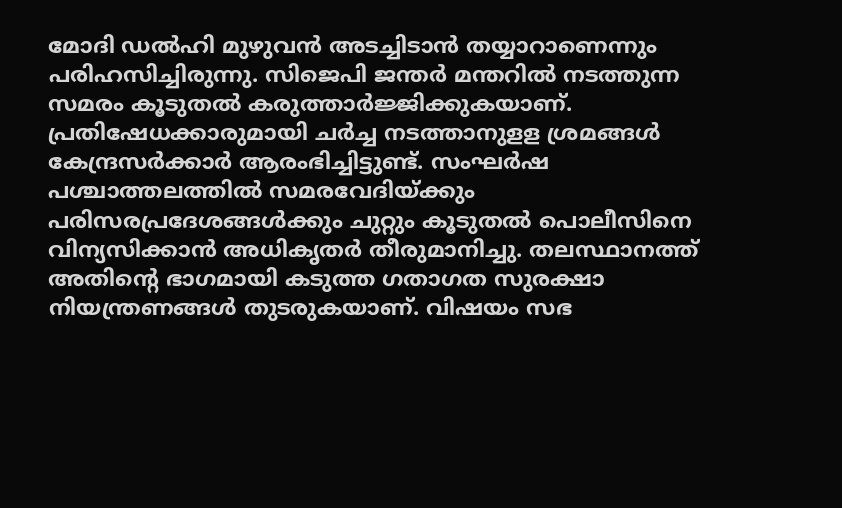മോദി ഡല്‍ഹി മുഴുവന്‍ അടച്ചിടാന്‍ തയ്യാറാണെന്നും പരിഹസിച്ചിരുന്നു. സിജെപി ജന്തര്‍ മന്തറില്‍ നടത്തുന്ന സമരം കൂടുതല്‍ കരുത്താര്‍ജ്ജിക്കുകയാണ്. പ്രതിഷേധക്കാരുമായി ചര്‍ച്ച നടത്താനുളള ശ്രമങ്ങള്‍ കേന്ദ്രസര്‍ക്കാര്‍ ആരംഭിച്ചിട്ടുണ്ട്. സംഘര്‍ഷ പശ്ചാത്തലത്തില്‍ സമരവേദിയ്ക്കും പരിസരപ്രദേശങ്ങള്‍ക്കും ചുറ്റും കൂടുതല്‍ പൊലീസിനെ വിന്യസിക്കാന്‍ അധികൃതര്‍ തീരുമാനിച്ചു. തലസ്ഥാനത്ത് അതിന്റെ ഭാഗമായി കടുത്ത ഗതാഗത സുരക്ഷാ നിയന്ത്രണങ്ങള്‍ തുടരുകയാണ്. വിഷയം സഭ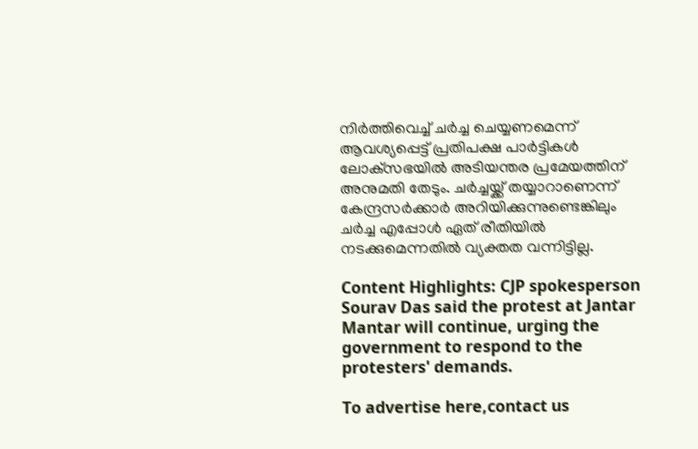നിര്‍ത്തിവെച്ച് ചര്‍ച്ച ചെയ്യണമെന്ന് ആവശ്യപ്പെട്ട് പ്രതിപക്ഷ പാര്‍ട്ടികള്‍ ലോക്‌സഭയില്‍ അടിയന്തര പ്രമേയത്തിന് അനുമതി തേടും. ചര്‍ച്ചയ്ക്ക് തയ്യാറാണെന്ന് കേന്ദ്രസര്‍ക്കാര്‍ അറിയിക്കുന്നുണ്ടെങ്കിലും ചര്‍ച്ച എപ്പോള്‍ ഏത് രീതിയില്‍ നടക്കുമെന്നതില്‍ വ്യക്തത വന്നിട്ടില്ല.

Content Highlights: CJP spokesperson Sourav Das said the protest at Jantar Mantar will continue, urging the government to respond to the protesters' demands.

To advertise here,contact us